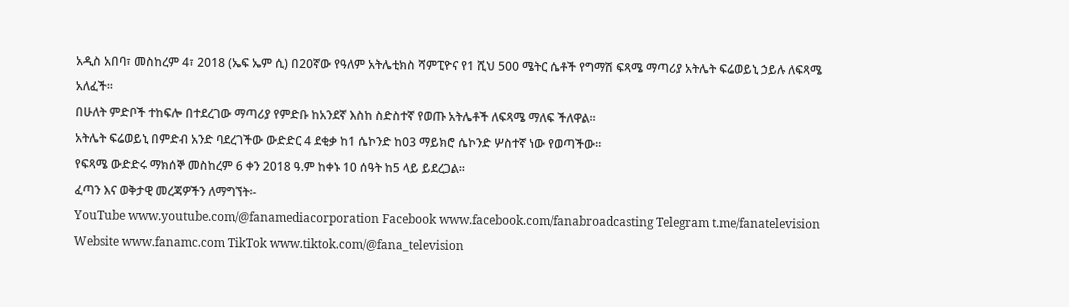አዲስ አበባ፣ መስከረም 4፣ 2018 (ኤፍ ኤም ሲ) በ20ኛው የዓለም አትሌቲክስ ሻምፒዮና የ1 ሺህ 500 ሜትር ሴቶች የግማሽ ፍጻሜ ማጣሪያ አትሌት ፍሬወይኒ ኃይሉ ለፍጻሜ አለፈች።
በሁለት ምድቦች ተከፍሎ በተደረገው ማጣሪያ የምድቡ ከአንደኛ እስከ ስድስተኛ የወጡ አትሌቶች ለፍጻሜ ማለፍ ችለዋል።
አትሌት ፍሬወይኒ በምድብ አንድ ባደረገችው ውድድር 4 ደቂቃ ከ1 ሴኮንድ ከ03 ማይክሮ ሴኮንድ ሦስተኛ ነው የወጣችው።
የፍጻሜ ውድድሩ ማክሰኞ መስከረም 6 ቀን 2018 ዓ.ም ከቀኑ 10 ሰዓት ከ5 ላይ ይደረጋል።
ፈጣን እና ወቅታዊ መረጃዎችን ለማግኘት፡-
YouTube www.youtube.com/@fanamediacorporation Facebook www.facebook.com/fanabroadcasting Telegram t.me/fanatelevision Website www.fanamc.com TikTok www.tiktok.com/@fana_television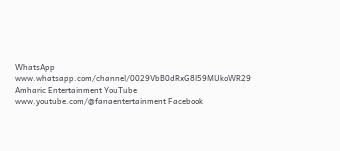WhatsApp www.whatsapp.com/channel/0029VbB0dRxG8l59MUkoWR29 Amharic Entertainment YouTube www.youtube.com/@fanaentertainment Facebook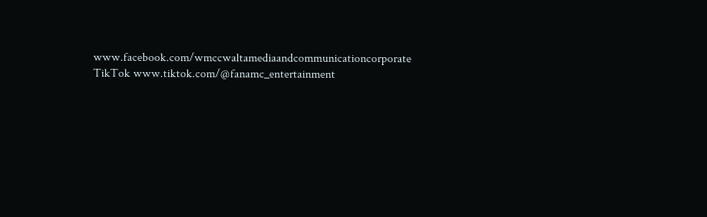www.facebook.com/wmccwaltamediaandcommunicationcorporate TikTok www.tiktok.com/@fanamc_entertainment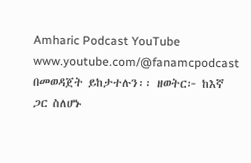Amharic Podcast YouTube www.youtube.com/@fanamcpodcast በመወዳጀት ይከታተሉን፡፡ ዘወትር፦ ከእኛ ጋር ስለሆኑ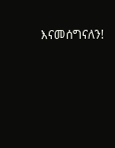እናመሰግናለን!